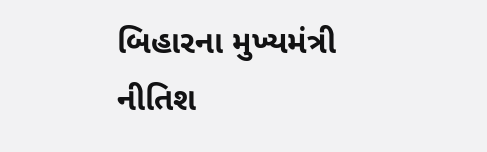બિહારના મુખ્યમંત્રી નીતિશ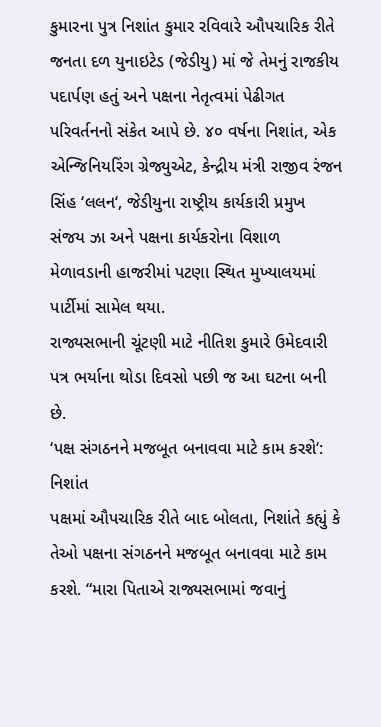કુમારના પુત્ર નિશાંત કુમાર રવિવારે ઔપચારિક રીતે જનતા દળ યુનાઇટેડ (જેડીયુ) માં જે તેમનું રાજકીય પદાર્પણ હતું અને પક્ષના નેતૃત્વમાં પેઢીગત પરિવર્તનનો સંકેત આપે છે. ૪૦ વર્ષના નિશાંત, એક એન્જિનિયરિંગ ગ્રેજ્યુએટ, કેન્દ્રીય મંત્રી રાજીવ રંજન સિંહ ‘લલન‘, જેડીયુના રાષ્ટ્રીય કાર્યકારી પ્રમુખ સંજય ઝા અને પક્ષના કાર્યકરોના વિશાળ મેળાવડાની હાજરીમાં પટણા સ્થિત મુખ્યાલયમાં પાર્ટીમાં સામેલ થયા.
રાજ્યસભાની ચૂંટણી માટે નીતિશ કુમારે ઉમેદવારી પત્ર ભર્યાના થોડા દિવસો પછી જ આ ઘટના બની છે.
‘પક્ષ સંગઠનને મજબૂત બનાવવા માટે કામ કરશે‘: નિશાંત
પક્ષમાં ઔપચારિક રીતે બાદ બોલતા, નિશાંતે કહ્યું કે તેઓ પક્ષના સંગઠનને મજબૂત બનાવવા માટે કામ કરશે. “મારા પિતાએ રાજ્યસભામાં જવાનું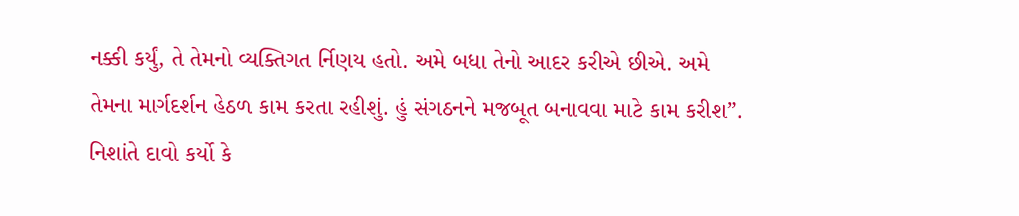નક્કી કર્યું, તે તેમનો વ્યક્તિગત ર્નિણય હતો. અમે બધા તેનો આદર કરીએ છીએ. અમે તેમના માર્ગદર્શન હેઠળ કામ કરતા રહીશું. હું સંગઠનને મજબૂત બનાવવા માટે કામ કરીશ”.
નિશાંતે દાવો કર્યો કે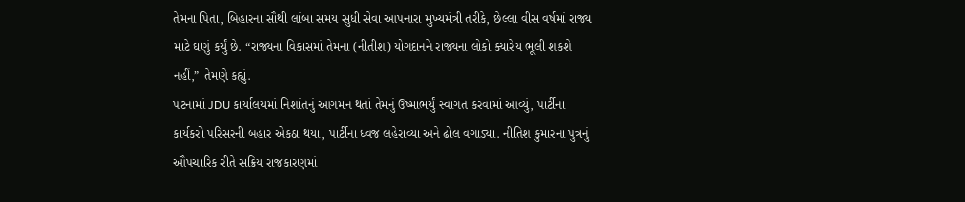તેમના પિતા, બિહારના સૌથી લાંબા સમય સુધી સેવા આપનારા મુખ્યમંત્રી તરીકે, છેલ્લા વીસ વર્ષમાં રાજ્ય માટે ઘણું કર્યું છે. “રાજ્યના વિકાસમાં તેમના (નીતીશ) યોગદાનને રાજ્યના લોકો ક્યારેય ભૂલી શકશે નહીં,” તેમણે કહ્યું.
પટનામાં JDU કાર્યાલયમાં નિશાંતનું આગમન થતાં તેમનું ઉષ્માભર્યું સ્વાગત કરવામાં આવ્યું, પાર્ટીના કાર્યકરો પરિસરની બહાર એકઠા થયા, પાર્ટીના ધ્વજ લહેરાવ્યા અને ઢોલ વગાડ્યા. નીતિશ કુમારના પુત્રનું ઔપચારિક રીતે સક્રિય રાજકારણમાં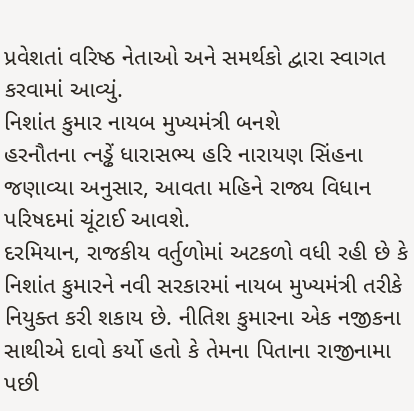પ્રવેશતાં વરિષ્ઠ નેતાઓ અને સમર્થકો દ્વારા સ્વાગત કરવામાં આવ્યું.
નિશાંત કુમાર નાયબ મુખ્યમંત્રી બનશે
હરનૌતના ત્નડ્ઢેં ધારાસભ્ય હરિ નારાયણ સિંહના જણાવ્યા અનુસાર, આવતા મહિને રાજ્ય વિધાન પરિષદમાં ચૂંટાઈ આવશે.
દરમિયાન, રાજકીય વર્તુળોમાં અટકળો વધી રહી છે કે નિશાંત કુમારને નવી સરકારમાં નાયબ મુખ્યમંત્રી તરીકે નિયુક્ત કરી શકાય છે. નીતિશ કુમારના એક નજીકના સાથીએ દાવો કર્યો હતો કે તેમના પિતાના રાજીનામા પછી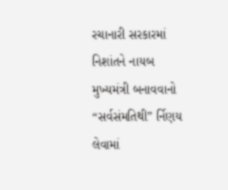રચાનારી સરકારમાં નિશાંતને નાયબ મુખ્યમંત્રી બનાવવાનો “સર્વસંમતિથી” ર્નિણય લેવામાં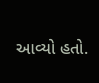આવ્યો હતો.